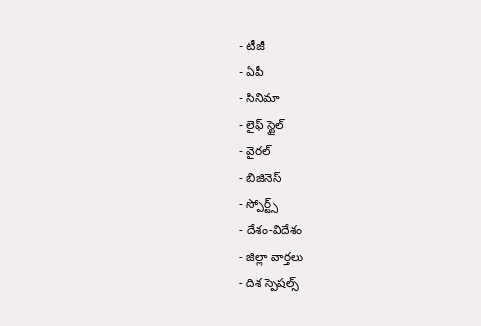- టీజీ
- ఏపీ
- సినిమా
- లైఫ్ స్టైల్
- వైరల్
- బిజినెస్
- స్పోర్ట్స్
- దేశం-విదేశం
- జిల్లా వార్తలు
- దిశ స్పెషల్స్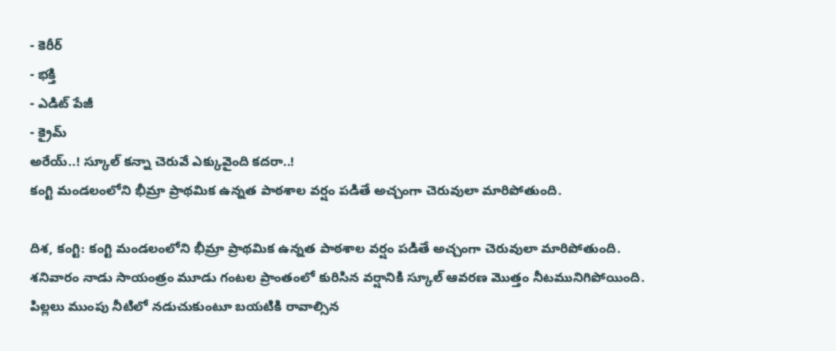- కెరీర్
- భక్తి
- ఎడిట్ పేజీ
- క్రైమ్
అరేయ్..! స్కూల్ కన్నా చెరువే ఎక్కువైంది కదరా..!
కంగ్టి మండలంలోని భీమ్రా ప్రాథమిక ఉన్నత పాఠశాల వర్షం పడితే అచ్చంగా చెరువులా మారిపోతుంది.

దిశ, కంగ్టి: కంగ్టి మండలంలోని భీమ్రా ప్రాథమిక ఉన్నత పాఠశాల వర్షం పడితే అచ్చంగా చెరువులా మారిపోతుంది. శనివారం నాడు సాయంత్రం మూడు గంటల ప్రాంతంలో కురిసిన వర్షానికి స్కూల్ ఆవరణ మొత్తం నీటమునిగిపోయింది. పిల్లలు ముంపు నీటిలో నడుచుకుంటూ బయటికి రావాల్సిన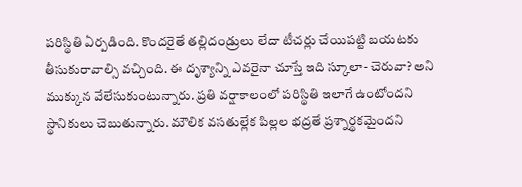పరిస్థితి ఏర్పడింది. కొందరైతే తల్లిదండ్రులు లేదా టీచర్లు చేయిపట్టి బయటకు తీసుకురావాల్సి వచ్చింది. ఈ దృశ్యాన్ని ఎవరైనా చూస్తే ఇది స్కూలా- చెరువా? అని ముక్కున వేలేసుకుంటున్నారు. ప్రతి వర్షాకాలంలో పరిస్థితి ఇలాగే ఉంటోందని స్థానికులు చెబుతున్నారు. మౌలిక వసతుల్లేక పిల్లల భద్రతే ప్రశ్నార్థకమైందని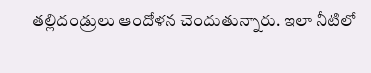తల్లిదండ్రులు ఆందోళన చెందుతున్నారు. ఇలా నీటిలో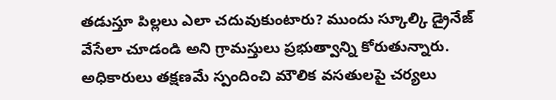తడుస్తూ పిల్లలు ఎలా చదువుకుంటారు? ముందు స్కూల్కి డ్రైనేజ్ వేసేలా చూడండి అని గ్రామస్తులు ప్రభుత్వాన్ని కోరుతున్నారు. అధికారులు తక్షణమే స్పందించి మౌలిక వసతులపై చర్యలు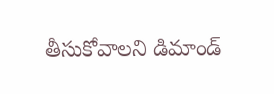తీసుకోవాలని డిమాండ్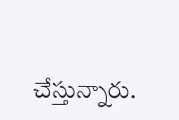చేస్తున్నారు.